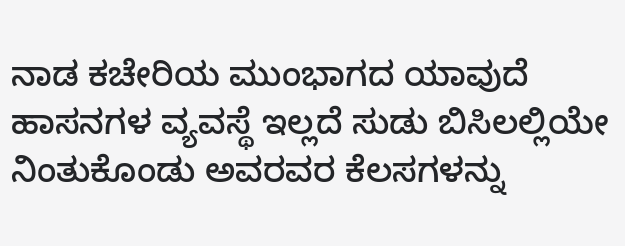ನಾಡ ಕಚೇರಿಯ ಮುಂಭಾಗದ ಯಾವುದೆ ಹಾಸನಗಳ ವ್ಯವಸ್ಥೆ ಇಲ್ಲದೆ ಸುಡು ಬಿಸಿಲಲ್ಲಿಯೇ ನಿಂತುಕೊಂಡು ಅವರವರ ಕೆಲಸಗಳನ್ನು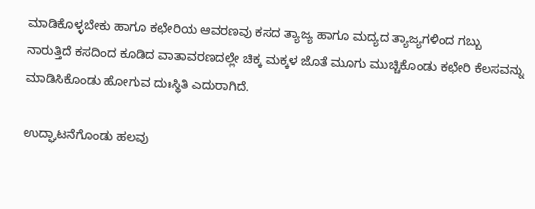ಮಾಡಿಕೊಳ್ಳಬೇಕು ಹಾಗೂ ಕಛೇರಿಯ ಆವರಣವು ಕಸದ ತ್ಯಾಜ್ಯ ಹಾಗೂ ಮದ್ಯದ ತ್ಯಾಜ್ಯಗಳಿಂದ ಗಬ್ಬು ನಾರುತ್ತಿದೆ ಕಸದಿಂದ ಕೂಡಿದ ವಾತಾವರಣದಲ್ಲೇ ಚಿಕ್ಕ ಮಕ್ಕಳ ಜೊತೆ ಮೂಗು ಮುಚ್ಚಿಕೊಂಡು ಕಛೇರಿ ಕೆಲಸವನ್ನು ಮಾಡಿಸಿಕೊಂಡು ಹೋಗುವ ದುಃಸ್ಥಿತಿ ಎದುರಾಗಿದೆ.

ಉದ್ಘಾಟನೆಗೊಂಡು ಹಲವು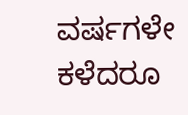ವರ್ಷಗಳೇ ಕಳೆದರೂ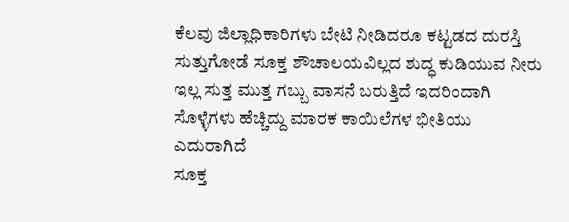ಕೆಲವು ಜಿಲ್ಲಾಧಿಕಾರಿಗಳು ಬೇಟಿ ನೀಡಿದರೂ ಕಟ್ಟಡದ ದುರಸ್ತಿ ಸುತ್ತುಗೋಡೆ ಸೂಕ್ತ ಶೌಚಾಲಯವಿಲ್ಲದ ಶುದ್ಧ ಕುಡಿಯುವ ನೀರು ಇಲ್ಲ ಸುತ್ತ ಮುತ್ತ ಗಬ್ಬು ವಾಸನೆ ಬರುತ್ತಿದೆ ಇದರಿಂದಾಗಿ ಸೊಳ್ಳೆಗಳು ಹೆಚ್ಚಿದ್ದು ಮಾರಕ ಕಾಯಿಲೆಗಳ ಭೀತಿಯು ಎದುರಾಗಿದೆ
ಸೂಕ್ತ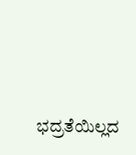ಭದ್ರತೆಯಿಲ್ಲದ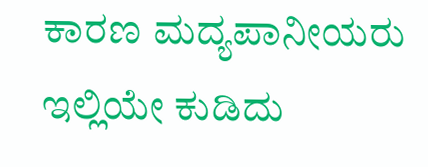ಕಾರಣ ಮದ್ಯಪಾನೀಯರು ಇಲ್ಲಿಯೇ ಕುಡಿದು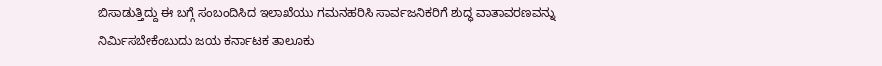ಬಿಸಾಡುತ್ತಿದ್ದು ಈ ಬಗ್ಗೆ ಸಂಬಂದಿಸಿದ ಇಲಾಖೆಯು ಗಮನಹರಿಸಿ ಸಾರ್ವಜನಿಕರಿಗೆ ಶುದ್ಧ ವಾತಾವರಣವನ್ನು ನಿರ್ಮಿಸಬೇಕೆಂಬುದು ಜಯ ಕರ್ನಾಟಕ ತಾಲೂಕು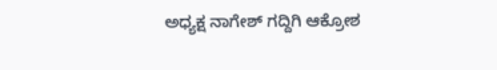ಅಧ್ಯಕ್ಷ ನಾಗೇಶ್ ಗದ್ದಿಗಿ ಆಕ್ರೋಶ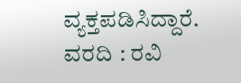ವ್ಯಕ್ತಪಡಿಸಿದ್ದಾರೆ.
ವರದಿ : ರವಿ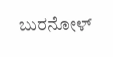ಬುರನೋಳ್